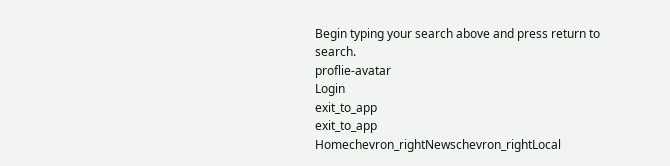Begin typing your search above and press return to search.
proflie-avatar
Login
exit_to_app
exit_to_app
Homechevron_rightNewschevron_rightLocal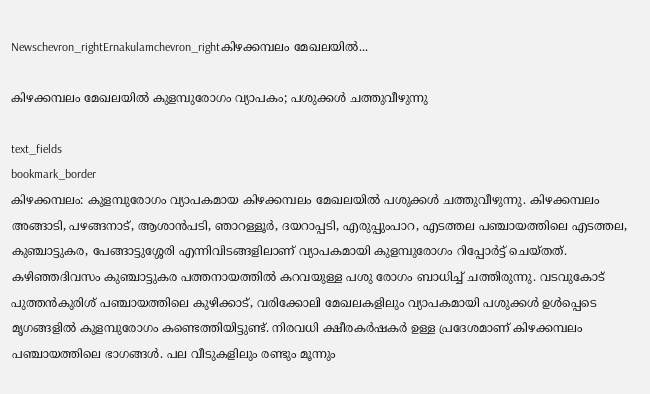Newschevron_rightErnakulamchevron_rightകിഴക്കമ്പലം മേഖലയിൽ...

കിഴക്കമ്പലം മേഖലയിൽ കുളമ്പുരോഗം വ്യാപകം; പശുക്കൾ ചത്തുവീഴുന്നു

text_fields
bookmark_border
കിഴക്കമ്പലം: കുളമ്പുരോഗം വ്യാപകമായ കിഴക്കമ്പലം മേഖലയിൽ പശുക്കൾ ചത്തുവീഴുന്നു. കിഴക്കമ്പലം അങ്ങാടി, പഴങ്ങനാട്, ആശാൻപടി, ഞാറള്ളൂർ, ദയറാപ്പടി, എരുപ്പുംപാറ, എടത്തല പഞ്ചായത്തിലെ എടത്തല, കുഞ്ചാട്ടുകര, പേങ്ങാട്ടുശ്ശേരി എന്നിവിടങ്ങളിലാണ് വ്യാപകമായി കുളമ്പുരോഗം റിപ്പോർട്ട് ചെയ്തത്. കഴിഞ്ഞദിവസം കുഞ്ചാട്ടുകര പത്തനായത്തിൽ കറവയുള്ള പശു രോഗം ബാധിച്ച് ചത്തിരുന്നു. വടവുകോട് പുത്തൻകുരിശ് പഞ്ചായത്തിലെ കുഴിക്കാട്, വരിക്കോലി മേഖലകളിലും വ്യാപകമായി പശുക്കൾ ഉൾപ്പെടെ മൃഗങ്ങളിൽ കുളമ്പുരോഗം കണ്ടെത്തിയിട്ടുണ്ട്. നിരവധി ക്ഷീരകർഷകർ ഉള്ള പ്രദേശമാണ് കിഴക്കമ്പലം പഞ്ചായത്തിലെ ഭാഗങ്ങൾ. പല വീടുകളിലും രണ്ടും മൂന്നും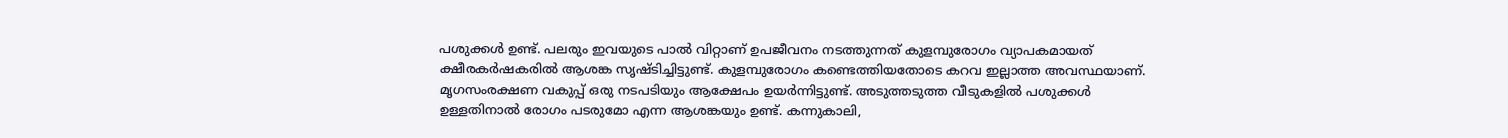പശുക്കൾ ഉണ്ട്. പലരും ഇവയുടെ പാൽ വിറ്റാണ് ഉപജീവനം നടത്തുന്നത് കുളമ്പുരോഗം വ്യാപകമായത് ക്ഷീരകർഷകരിൽ ആശങ്ക സൃഷ്ടിച്ചിട്ടുണ്ട്. കുളമ്പുരോഗം കണ്ടെത്തിയതോടെ കറവ ഇല്ലാത്ത അവസ്ഥയാണ്. മൃഗസംരക്ഷണ വകുപ്പ് ഒരു നടപടിയും ആക്ഷേപം ഉയർന്നിട്ടുണ്ട്. അടുത്തടുത്ത വീടുകളിൽ പശുക്കൾ ഉള്ളതിനാൽ രോഗം പടരുമോ എന്ന ആശങ്കയും ഉണ്ട്. കന്നുകാലി,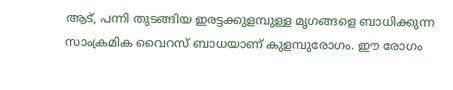ആട്, പന്നി തുടങ്ങിയ ഇരട്ടക്കുളമ്പുള്ള മൃഗങ്ങളെ ബാധിക്കുന്ന സാംക്രമിക വൈറസ് ബാധയാണ് കുളമ്പുരോഗം. ഈ രോഗം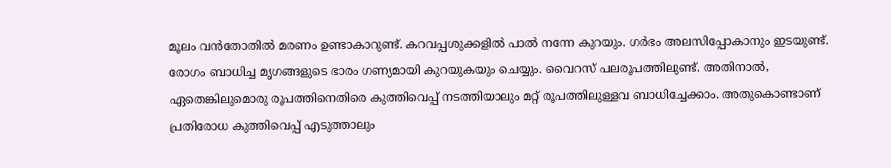മൂലം വൻതോതിൽ മരണം ഉണ്ടാകാറുണ്ട്. കറവപ്പശുക്കളിൽ പാൽ നന്നേ കുറയും. ഗർഭം അലസിപ്പോകാനും ഇടയുണ്ട്. രോഗം ബാധിച്ച മൃഗങ്ങളുടെ ഭാരം ഗണ്യമായി കുറയുകയും ചെയ്യും. വൈറസ് പലരൂപത്തിലുണ്ട്. അതിനാൽ, ഏതെങ്കിലുമൊരു രൂപത്തിനെതിരെ കുത്തിവെപ്പ് നടത്തിയാലും മറ്റ് രൂപത്തിലുള്ളവ ബാധിച്ചേക്കാം. അതുകൊണ്ടാണ് പ്രതിരോധ കുത്തിവെപ്പ് എടുത്താലും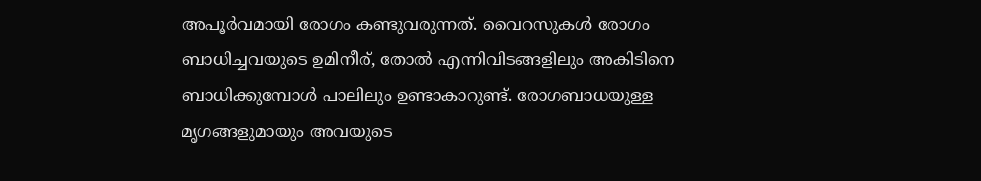അപൂർവമായി രോഗം കണ്ടുവരുന്നത്. വൈറസുകൾ രോഗം ബാധിച്ചവയുടെ ഉമിനീര്, തോൽ എന്നിവിടങ്ങളിലും അകിടിനെ ബാധിക്കുമ്പോൾ പാലിലും ഉണ്ടാകാറുണ്ട്. രോഗബാധയുള്ള മൃഗങ്ങളുമായും അവയുടെ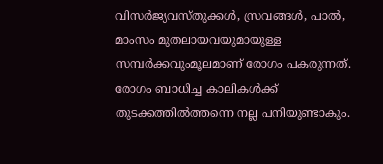വിസർജ്യവസ്തുക്കൾ, സ്രവങ്ങൾ, പാൽ, മാംസം മുതലായവയുമായുള്ള സമ്പർക്കവുംമൂലമാണ് രോഗം പകരുന്നത്. രോഗം ബാധിച്ച കാലികൾക്ക് തുടക്കത്തിൽത്തന്നെ നല്ല പനിയുണ്ടാകും.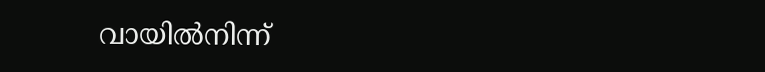വായിൽനിന്ന്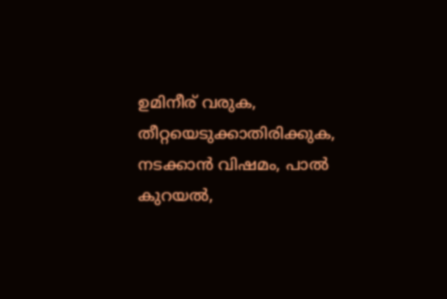ഉമിനീര് വരുക, തീറ്റയെടുക്കാതിരിക്കുക, നടക്കാൻ വിഷമം, പാൽ കുറയൽ,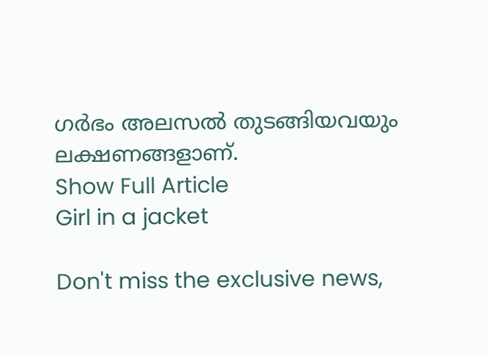ഗർഭം അലസൽ തുടങ്ങിയവയും ലക്ഷണങ്ങളാണ്.
Show Full Article
Girl in a jacket

Don't miss the exclusive news,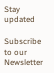Stay updated

Subscribe to our Newsletter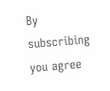By subscribing you agree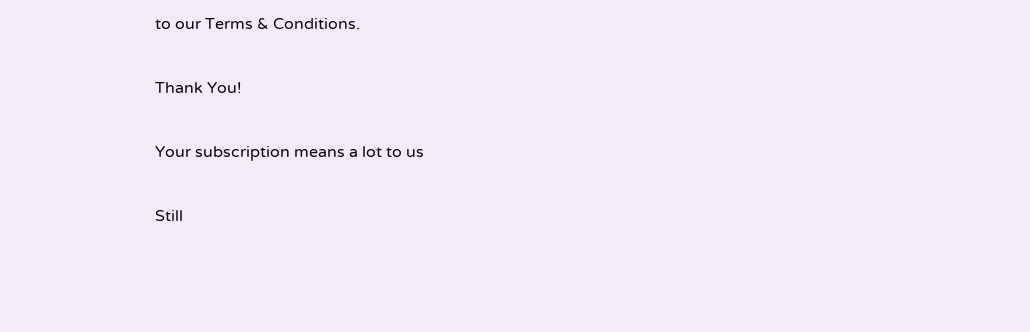to our Terms & Conditions.

Thank You!

Your subscription means a lot to us

Still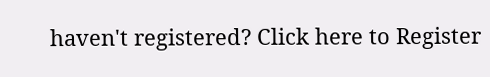haven't registered? Click here to Register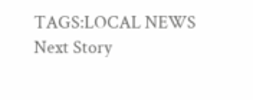TAGS:LOCAL NEWS
Next Story